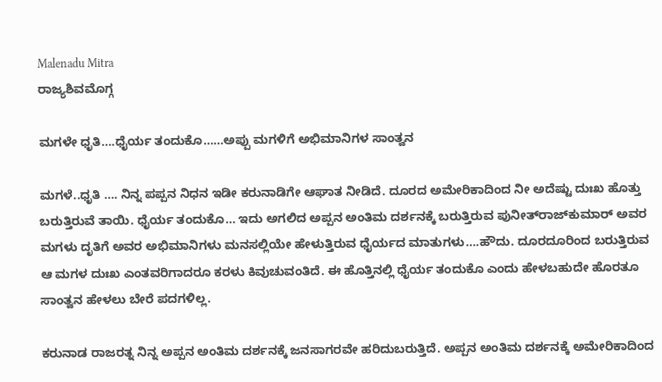Malenadu Mitra
ರಾಜ್ಯಶಿವಮೊಗ್ಗ

ಮಗಳೇ ಧೃತಿ….ಧೈರ್ಯ ತಂದುಕೊ……ಅಪ್ಪು ಮಗಳಿಗೆ ಅಭಿಮಾನಿಗಳ ಸಾಂತ್ವನ

ಮಗಳೆ..ಧೃತಿ …. ನಿನ್ನ ಪಪ್ಪನ ನಿಧನ ಇಡೀ ಕರುನಾಡಿಗೇ ಆಘಾತ ನೀಡಿದೆ. ದೂರದ ಅಮೇರಿಕಾದಿಂದ ನೀ ಅದೆಷ್ಟು ದುಃಖ ಹೊತ್ತು ಬರುತ್ತಿರುವೆ ತಾಯಿ. ಧೈರ್ಯ ತಂದುಕೊ… ಇದು ಅಗಲಿದ ಅಪ್ಪನ ಅಂತಿಮ ದರ್ಶನಕ್ಕೆ ಬರುತ್ತಿರುವ ಪುನೀತ್‌ರಾಜ್‌ಕುಮಾರ್ ಅವರ ಮಗಳು ದೃತಿಗೆ ಅವರ ಅಭಿಮಾನಿಗಳು ಮನಸಲ್ಲಿಯೇ ಹೇಳುತ್ತಿರುವ ಧೈರ್ಯದ ಮಾತುಗಳು….ಹೌದು. ದೂರದೂರಿಂದ ಬರುತ್ತಿರುವ ಆ ಮಗಳ ದುಃಖ ಎಂತವರಿಗಾದರೂ ಕರಳು ಕಿವುಚುವಂತಿದೆ. ಈ ಹೊತ್ತಿನಲ್ಲಿ ಧೈರ್ಯ ತಂದುಕೊ ಎಂದು ಹೇಳಬಹುದೇ ಹೊರತೂ ಸಾಂತ್ವನ ಹೇಳಲು ಬೇರೆ ಪದಗಳಿಲ್ಲ.

ಕರುನಾಡ ರಾಜರತ್ನ ನಿನ್ನ ಅಪ್ಪನ ಅಂತಿಮ ದರ್ಶನಕ್ಕೆ ಜನಸಾಗರವೇ ಹರಿದುಬರುತ್ತಿದೆ. ಅಪ್ಪನ ಅಂತಿಮ ದರ್ಶನಕ್ಕೆ ಅಮೇರಿಕಾದಿಂದ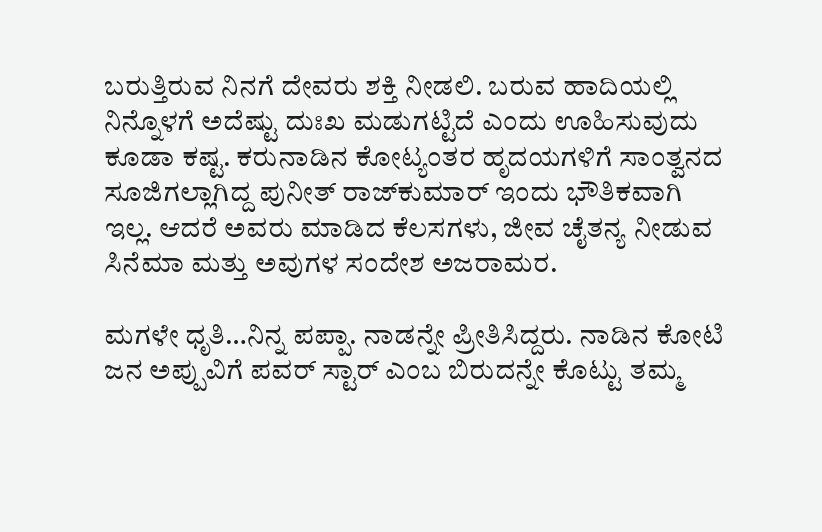ಬರುತ್ತಿರುವ ನಿನಗೆ ದೇವರು ಶಕ್ತಿ ನೀಡಲಿ. ಬರುವ ಹಾದಿಯಲ್ಲಿ ನಿನ್ನೊಳಗೆ ಅದೆಷ್ಟು ದುಃಖ ಮಡುಗಟ್ಟಿದೆ ಎಂದು ಊಹಿಸುವುದು ಕೂಡಾ ಕಷ್ಟ. ಕರುನಾಡಿನ ಕೋಟ್ಯಂತರ ಹೃದಯಗಳಿಗೆ ಸಾಂತ್ವನದ ಸೂಜಿಗಲ್ಲಾಗಿದ್ದ ಪುನೀತ್ ರಾಜ್‌ಕುಮಾರ್ ಇಂದು ಭೌತಿಕವಾಗಿ ಇಲ್ಲ. ಆದರೆ ಅವರು ಮಾಡಿದ ಕೆಲಸಗಳು, ಜೀವ ಚೈತನ್ಯ ನೀಡುವ ಸಿನೆಮಾ ಮತ್ತು ಅವುಗಳ ಸಂದೇಶ ಅಜರಾಮರ.

ಮಗಳೇ ಧೃತಿ…ನಿನ್ನ ಪಪ್ಪಾ. ನಾಡನ್ನೇ ಪ್ರೀತಿಸಿದ್ದರು. ನಾಡಿನ ಕೋಟಿ ಜನ ಅಪ್ಪುವಿಗೆ ಪವರ್ ಸ್ಟಾರ್ ಎಂಬ ಬಿರುದನ್ನೇ ಕೊಟ್ಟು ತಮ್ಮ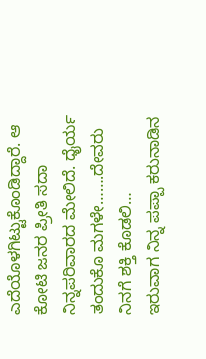ಎದೆಯೊಳಗಿಟ್ಟುಕೊಂಡಿದ್ದಾರೆ. ಆ ಕೋಟಿ ಜನರ ಪ್ರೀತಿ ಸದಾ ನಿನ್ನಪರಿವಾರದ ಮೇಲಿದೆ. ಧೈರ್ಯ ತಂದುಕೊ ಮಗಳೇ…….ದೇವರು ನಿನಗೆ ಶಕ್ತಿ ಕೊಡಲಿ…
ಇರುವಾಗ ನಿನ್ನ ಪಪ್ಪಾ ಕರುನಾಡಿನ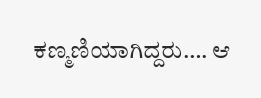ಕಣ್ಮಣಿಯಾಗಿದ್ದರು…. ಆ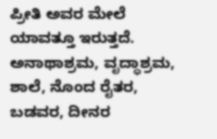ಪ್ರೀತಿ ಅವರ ಮೇಲೆ ಯಾವತ್ತೂ ಇರುತ್ತದೆ. ಅನಾಥಾಶ್ರಮ, ವೃದ್ಧಾಶ್ರಮ, ಶಾಲೆ, ನೊಂದ ರೈತರ, ಬಡವರ, ದೀನರ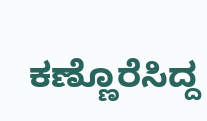ಕಣ್ಣೊರೆಸಿದ್ದ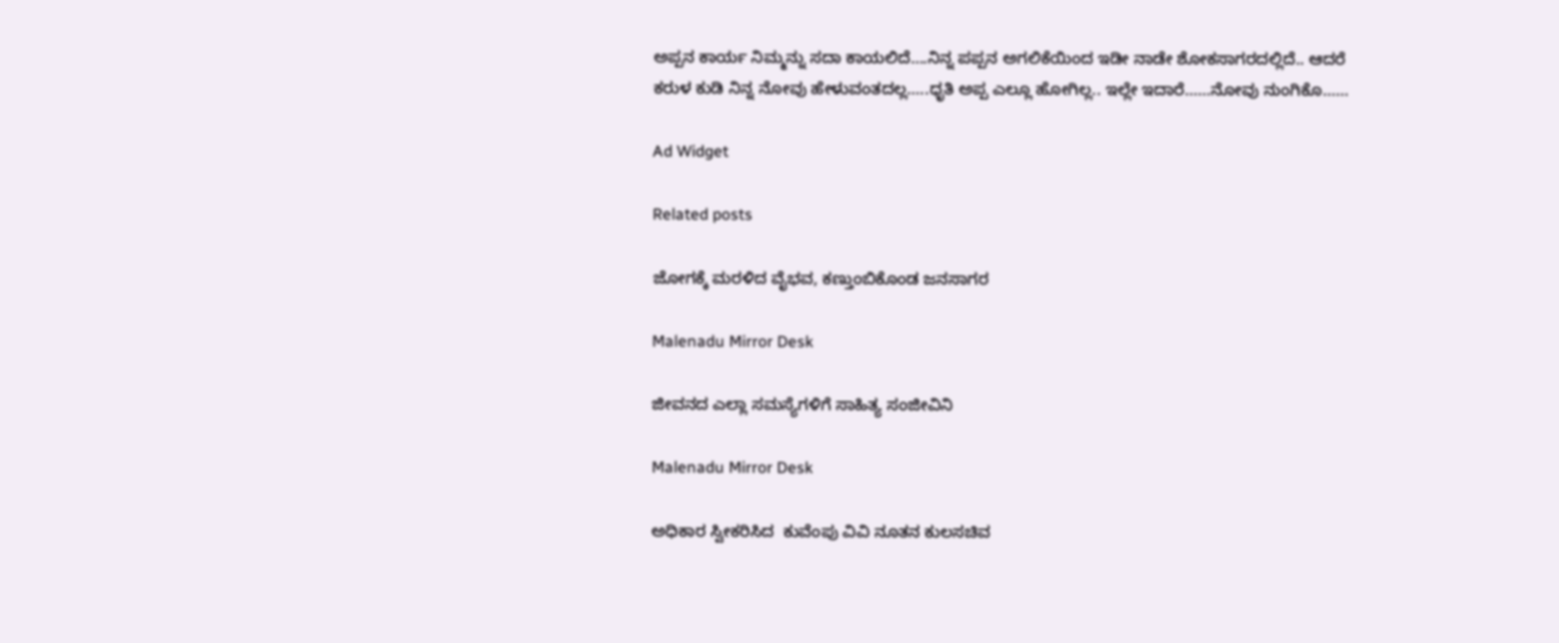ಅಪ್ಪನ ಕಾರ್ಯ ನಿಮ್ಮನ್ನು ಸದಾ ಕಾಯಲಿದೆ….ನಿನ್ನ ಪಪ್ಪನ ಅಗಲಿಕೆಯಿಂದ ಇಡೀ ನಾಡೇ ಶೋಕಸಾಗರದಲ್ಲಿದೆ.. ಆದರೆ ಕರುಳ ಕುಡಿ ನಿನ್ನ ನೋವು ಹೇಳುವಂತದಲ್ಲ…..ಧೃತಿ ಅಪ್ಪ ಎಲ್ಲೂ ಹೋಗಿಲ್ಲ.. ಇಲ್ಲೇ ಇದಾರೆ……ನೋವು ನುಂಗಿಕೊ……

Ad Widget

Related posts

ಜೋಗಕ್ಕೆ ಮರಳಿದ ವೈಭವ, ಕಣ್ತುಂಬಿಕೊಂಡ ಜನಸಾಗರ

Malenadu Mirror Desk

ಜೀವನದ ಎಲ್ಲಾ ಸಮಸ್ಯೆಗಳಿಗೆ ಸಾಹಿತ್ಯ ಸಂಜೀವಿನಿ

Malenadu Mirror Desk

ಅಧಿಕಾರ ಸ್ವೀಕರಿಸಿದ  ಕುವೆಂಪು ವಿವಿ ನೂತನ ಕುಲಸಚಿವ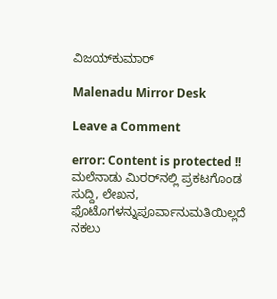ವಿಜಯ್‌ಕುಮಾರ್

Malenadu Mirror Desk

Leave a Comment

error: Content is protected !! ಮಲೆನಾಡು ಮಿರರ್‌ನಲ್ಲಿ ಪ್ರಕಟಗೊಂಡ ಸುದ್ದಿ, ಲೇಖನ, ಫೊಟೊಗಳನ್ನುಪೂರ್ವಾನುಮತಿಯಿಲ್ಲದೆ ನಕಲು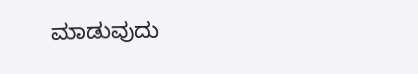ಮಾಡುವುದು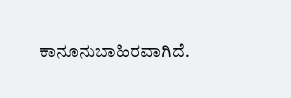ಕಾನೂನುಬಾಹಿರವಾಗಿದೆ.